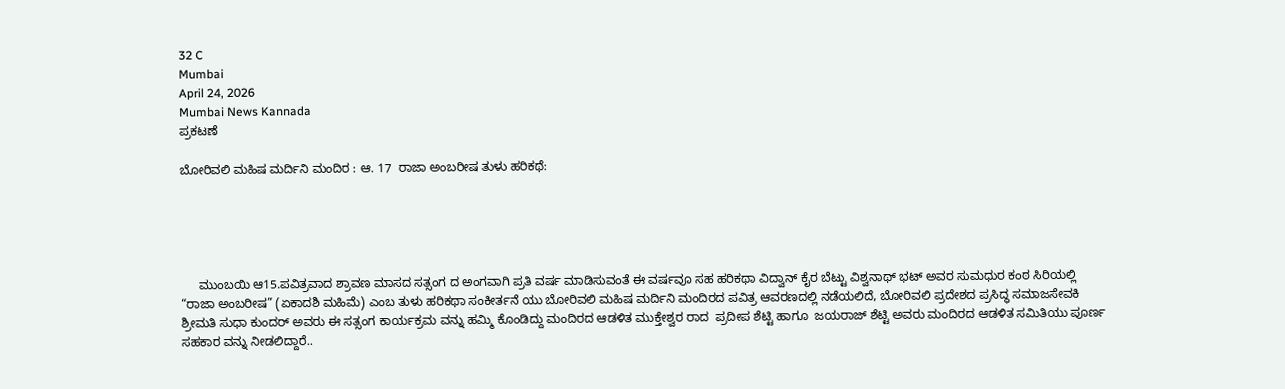32 C
Mumbai
April 24, 2026
Mumbai News Kannada
ಪ್ರಕಟಣೆ

ಬೋರಿವಲಿ ಮಹಿಷ ಮರ್ದಿನಿ ಮಂದಿರ : ಆ. 17  ರಾಜಾ ಅಂಬರೀಷ ತುಳು ಹರಿಕಥೆ:





     ಮುಂಬಯಿ ಆ15.ಪವಿತ್ರವಾದ ಶ್ರಾವಣ ಮಾಸದ ಸತ್ಸಂಗ ದ ಅಂಗವಾಗಿ ಪ್ರತಿ ವರ್ಷ ಮಾಡಿಸುವಂತೆ ಈ ವರ್ಷವೂ ಸಹ ಹರಿಕಥಾ ವಿದ್ವಾನ್ ಕೈರ ಬೆಟ್ಟು ವಿಶ್ವನಾಥ್ ಭಟ್ ಅವರ ಸುಮಧುರ ಕಂಠ ಸಿರಿಯಲ್ಲಿ “ರಾಜಾ ಅಂಬರೀಷ” (ಏಕಾದಶಿ ಮಹಿಮೆ) ಎಂಬ ತುಳು ಹರಿಕಥಾ ಸಂಕೀರ್ತನೆ ಯು ಬೋರಿವಲಿ ಮಹಿಷ ಮರ್ದಿನಿ ಮಂದಿರದ ಪವಿತ್ರ ಆವರಣದಲ್ಲಿ ನಡೆಯಲಿದೆ, ಬೋರಿವಲಿ ಪ್ರದೇಶದ ಪ್ರಸಿದ್ಧ ಸಮಾಜಸೇವಕಿ ಶ್ರೀಮತಿ ಸುಧಾ ಕುಂದರ್ ಅವರು ಈ ಸತ್ಸಂಗ ಕಾರ್ಯಕ್ರಮ ವನ್ನು ಹಮ್ಮಿ ಕೊಂಡಿದ್ದು ಮಂದಿರದ ಆಡಳಿತ ಮುಕ್ತೇಶ್ವರ ರಾದ  ಪ್ರದೀಪ ಶೆಟ್ಟಿ ಹಾಗೂ  ಜಯರಾಜ್ ಶೆಟ್ಟಿ ಅವರು ಮಂದಿರದ ಆಡಳಿತ ಸಮಿತಿಯು ಪೂರ್ಣ ಸಹಕಾರ ವನ್ನು ನೀಡಲಿದ್ದಾರೆ..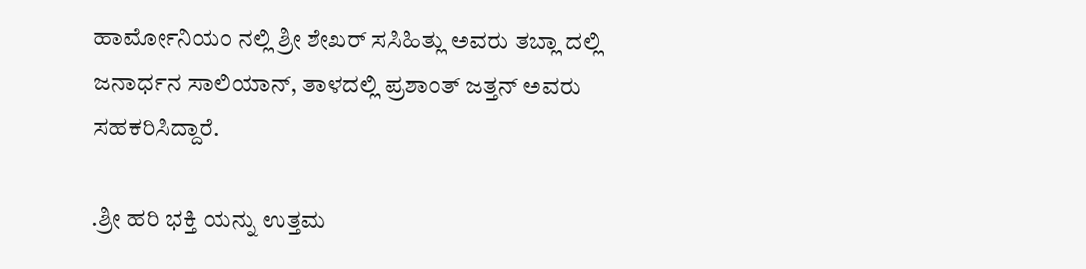ಹಾರ್ಮೋನಿಯಂ ನಲ್ಲಿ ಶ್ರೀ ಶೇಖರ್ ಸಸಿಹಿತ್ಲು ಅವರು ತಬ್ಲಾ ದಲ್ಲಿ ಜನಾರ್ಧನ ಸಾಲಿಯಾನ್, ತಾಳದಲ್ಲಿ ಪ್ರಶಾಂತ್ ಜತ್ತನ್ ಅವರು ಸಹಕರಿಸಿದ್ದಾರೆ.

.ಶ್ರೀ ಹರಿ ಭಕ್ತಿ ಯನ್ನು ಉತ್ತಮ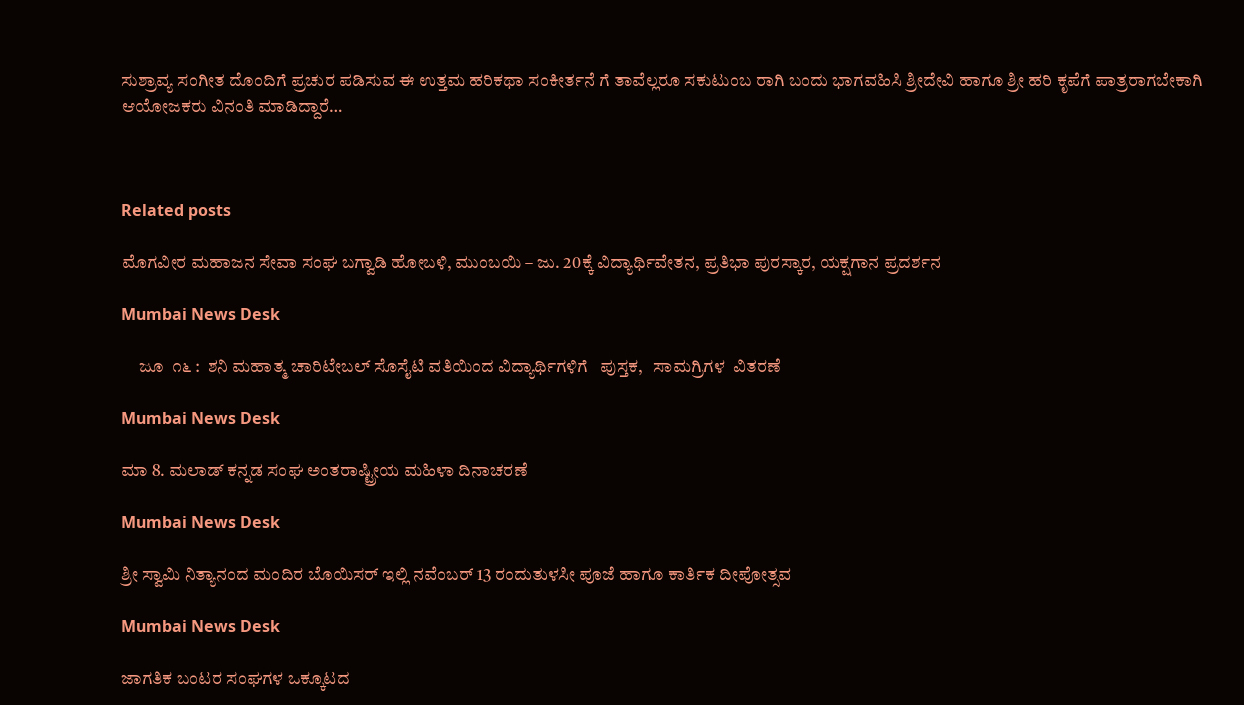ಸುಶ್ರಾವ್ಯ ಸಂಗೀತ ದೊಂದಿಗೆ ಪ್ರಚುರ ಪಡಿಸುವ ಈ ಉತ್ತಮ ಹರಿಕಥಾ ಸಂಕೀರ್ತನೆ ಗೆ ತಾವೆಲ್ಲರೂ ಸಕುಟುಂಬ ರಾಗಿ ಬಂದು ಭಾಗವಹಿಸಿ ಶ್ರೀದೇವಿ ಹಾಗೂ ಶ್ರೀ ಹರಿ ಕೃಪೆಗೆ ಪಾತ್ರರಾಗಬೇಕಾಗಿ ಆಯೋಜಕರು ವಿನಂತಿ ಮಾಡಿದ್ದಾರೆ…



Related posts

ಮೊಗವೀರ ಮಹಾಜನ ಸೇವಾ ಸಂಘ ಬಗ್ವಾಡಿ ಹೋಬಳಿ, ಮುಂಬಯಿ – ಜು. 20ಕ್ಕೆ ವಿದ್ಯಾರ್ಥಿವೇತನ, ಪ್ರತಿಭಾ ಪುರಸ್ಕಾರ, ಯಕ್ಷಗಾನ ಪ್ರದರ್ಶನ

Mumbai News Desk

     ಜೂ  ೧೬ :  ಶನಿ ಮಹಾತ್ಮ ಚಾರಿಟೇಬಲ್ ಸೊಸೈಟಿ ವತಿಯಿಂದ ವಿದ್ಯಾರ್ಥಿಗಳಿಗೆ   ಪುಸ್ತಕ,   ಸಾಮಗ್ರಿಗಳ  ವಿತರಣೆ

Mumbai News Desk

ಮಾ 8. ಮಲಾಡ್ ಕನ್ನಡ ಸಂಘ ಅಂತರಾಷ್ಟ್ರೀಯ ಮಹಿಳಾ ದಿನಾಚರಣೆ

Mumbai News Desk

ಶ್ರೀ ಸ್ವಾಮಿ ನಿತ್ಯಾನಂದ ಮಂದಿರ ಬೊಯಿಸರ್ ಇಲ್ಲಿ ನವೆಂಬರ್ 13 ರಂದುತುಳಸೀ ಪೂಜೆ ಹಾಗೂ ಕಾರ್ತಿಕ ದೀಪೋತ್ಸವ

Mumbai News Desk

ಜಾಗತಿಕ ಬಂಟರ ಸಂಘಗಳ ಒಕ್ಕೂಟದ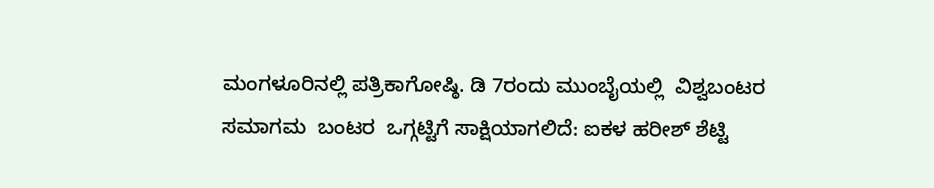ಮಂಗಳೂರಿನಲ್ಲಿ ಪತ್ರಿಕಾಗೋಷ್ಠಿ. ಡಿ 7ರಂದು ಮುಂಬೈಯಲ್ಲಿ  ವಿಶ್ವಬಂಟರ ಸಮಾಗಮ  ಬಂಟರ  ಒಗ್ಗಟ್ಟಿಗೆ ಸಾಕ್ಷಿಯಾಗಲಿದೆ: ಐಕಳ ಹರೀಶ್ ಶೆಟ್ಟಿ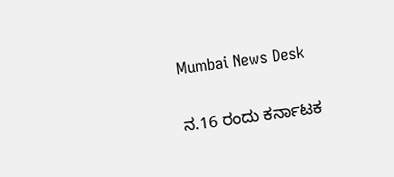Mumbai News Desk

ನ.16 ರಂದು ಕರ್ನಾಟಕ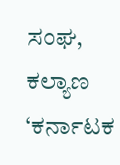ಸಂಘ, ಕಲ್ಯಾಣ ‘ಕರ್ನಾಟಕ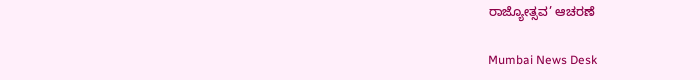ರಾಜ್ಯೋತ್ಸವ’ ಆಚರಣೆ

Mumbai News Desk